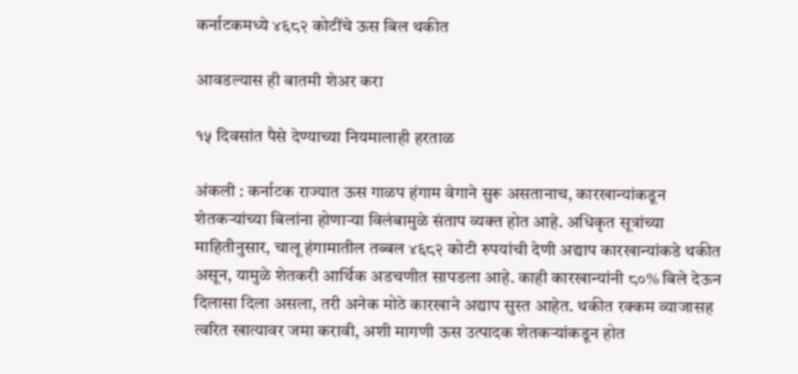कर्नाटकमध्ये ४६८२ कोटींचे ऊस बिल थकीत

आवडल्यास ही बातमी शेअर करा

१५ दिवसांत पैसे देण्याच्या नियमालाही हरताळ

अंकली : कर्नाटक राज्यात ऊस गाळप हंगाम वेगाने सुरू असतानाच, कारखान्यांकडून शेतकऱ्यांच्या बिलांना होणाऱ्या विलंबामुळे संताप व्यक्त होत आहे. अधिकृत सूत्रांच्या माहितीनुसार, चालू हंगामातील तब्बल ४६८२ कोटी रुपयांची देणी अद्याप कारखान्यांकडे थकीत असून, यामुळे शेतकरी आर्थिक अडचणीत सापडला आहे. काही कारखान्यांनी ८०% बिले देऊन दिलासा दिला असला, तरी अनेक मोठे कारखाने अद्याप सुस्त आहेत. थकीत रक्कम व्याजासह त्वरित खात्यावर जमा करावी, अशी मागणी ऊस उत्पादक शेतकऱ्यांकडून होत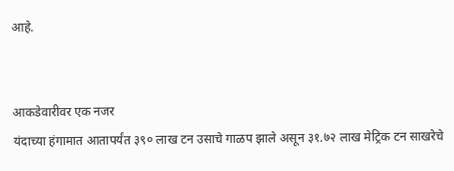आहे.


आकडेवारीवर एक नजर
यंदाच्या हंगामात आतापर्यंत ३९० लाख टन उसाचे गाळप झाले असून ३१.७२ लाख मेट्रिक टन साखरेचे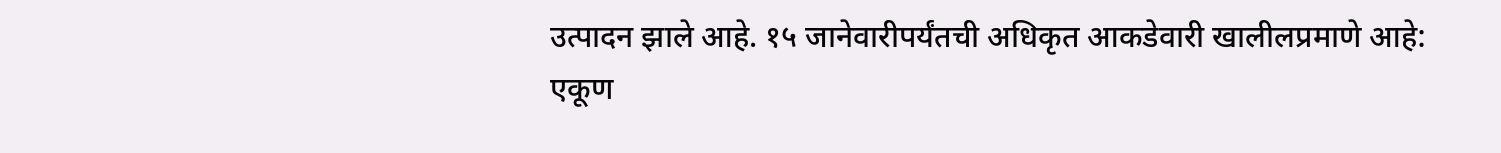उत्पादन झाले आहे. १५ जानेवारीपर्यंतची अधिकृत आकडेवारी खालीलप्रमाणे आहे:
एकूण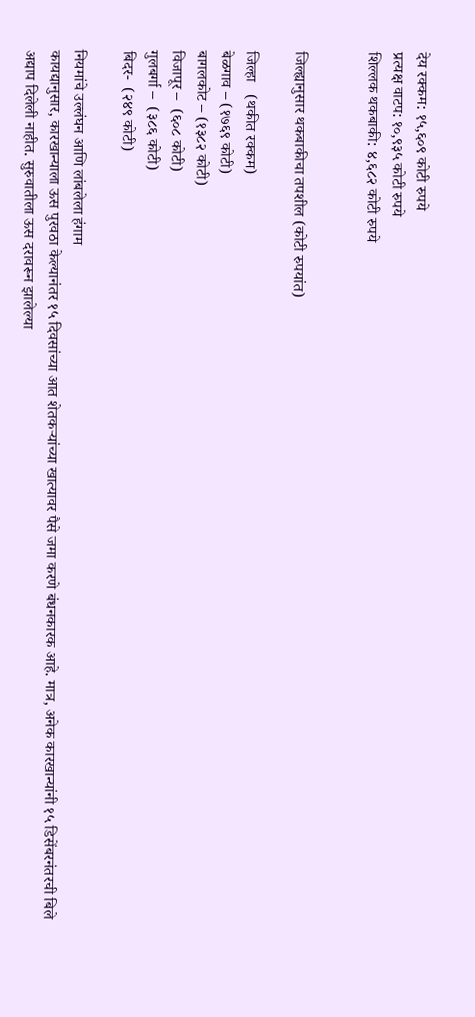देय रक्कम: १५,६०९ कोटी रुपये
प्रत्यक्ष वाटप: १०,९३५ कोटी रुपये
शिल्लक थकबाकी: ४,६८२ कोटी रुपये


जिल्ह्यानुसार थकबाकीचा तपशील (कोटी रुपयांत)

जिल्हा   (थकीत रक्कम)
बेळगाव – (१७६९ कोटी)
बागलकोट – (१३८२ कोटी)
विजापूर –  (६०८ कोटी)
गुलबर्गा –  (३८६ कोटी)
बिदर-  (२४९ कोटी)

नियमांचे उल्लंघन आणि लांबलेला हंगाम
कायद्यानुसार, कारखान्याला ऊस पुरवठा केल्यानंतर १५ दिवसांच्या आत शेतकऱ्यांच्या खात्यावर पैसे जमा करणे बंधनकारक आहे. मात्र, अनेक कारखान्यांनी १५ डिसेंबरनंतरची बिले अद्याप दिलेली नाहीत. सुरुवातीला ऊस दरावरून झालेल्या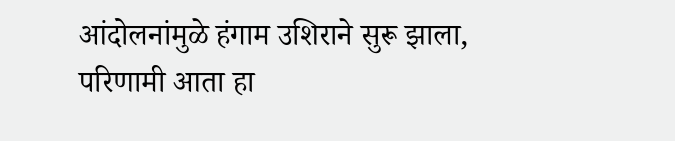आंदोलनांमुळे हंगाम उशिराने सुरू झाला, परिणामी आता हा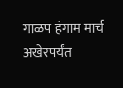गाळप हंगाम मार्च अखेरपर्यंत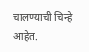चालण्याची चिन्हे आहेत.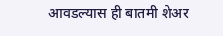आवडल्यास ही बातमी शेअर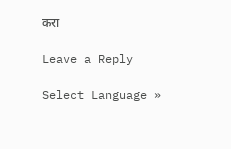करा

Leave a Reply

Select Language »